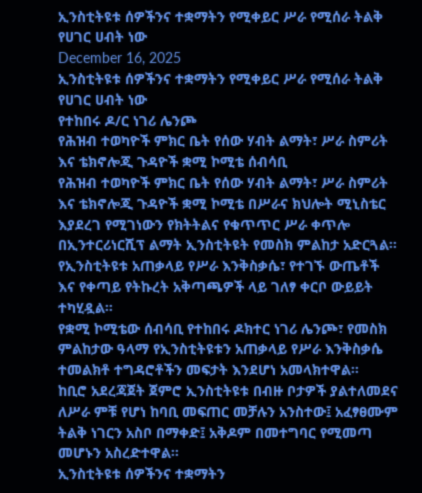ኢንስቲትዩቱ ሰዎችንና ተቋማትን የሚቀይር ሥራ የሚሰራ ትልቅ የሀገር ሀብት ነው
December 16, 2025
ኢንስቲትዩቱ ሰዎችንና ተቋማትን የሚቀይር ሥራ የሚሰራ ትልቅ የሀገር ሀብት ነው
የተከበሩ ዶ/ር ነገሪ ሌንጮ
የሕዝብ ተወካዮች ምክር ቤት የሰው ሃብት ልማት፣ ሥራ ስምሪት እና ቴክኖሎጂ ጉዳዮች ቋሚ ኮሚቴ ሰብሳቢ
የሕዝብ ተወካዮች ምክር ቤት የሰው ሃብት ልማት፣ ሥራ ስምሪት እና ቴክኖሎጂ ጉዳዮች ቋሚ ኮሚቴ በሥራና ክህሎት ሚኒስቴር እያደረገ የሚገነውን የክትትልና የቁጥጥር ሥራ ቀጥሎ በኢንተርሪነርሺፕ ልማት ኢንስቲትዩት የመስክ ምልከታ አድርጓል፡፡
የኢንስቲትዩቱ አጠቃላይ የሥራ እንቅስቃሴ፣ የተገኙ ውጤቶች እና የቀጣይ የትኩረት አቅጣጫዎች ላይ ገለፃ ቀርቦ ውይይት ተካሂዷል።
የቋሚ ኮሚቴው ሰብሳቢ የተከበሩ ዶክተር ነገሪ ሌንጮ፣ የመስክ ምልከታው ዓላማ የኢንስቲትዩቱን አጠቃላይ የሥራ እንቅስቃሴ ተመልክቶ ተግዳሮቶችን መፍታት እንደሆነ አመላክተዋል፡፡
ከቢሮ አደረጃጀት ጀምሮ ኢንስቲትዩቱ በብዙ ቦታዎች ያልተለመደና ለሥራ ምቹ የሆነ ከባቢ መፍጠር መቻሉን አንስተው፤ አፈፃፀሙም ትልቅ ነገርን አስቦ በማቀድ፤ አቅዶም በመተግባር የሚመጣ መሆኑን አስረድተዋል፡፡
ኢንስቲትዩቱ ሰዎችንና ተቋማትን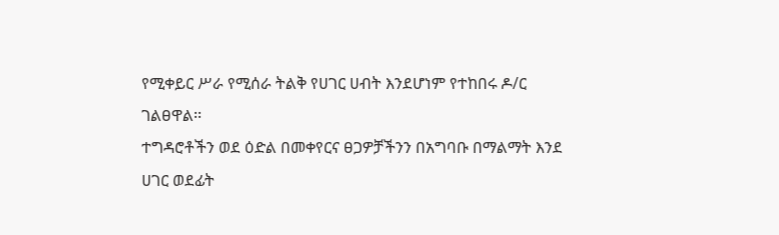የሚቀይር ሥራ የሚሰራ ትልቅ የሀገር ሀብት እንደሆነም የተከበሩ ዶ/ር ገልፀዋል፡፡
ተግዳሮቶችን ወደ ዕድል በመቀየርና ፀጋዎቻችንን በአግባቡ በማልማት እንደ ሀገር ወደፊት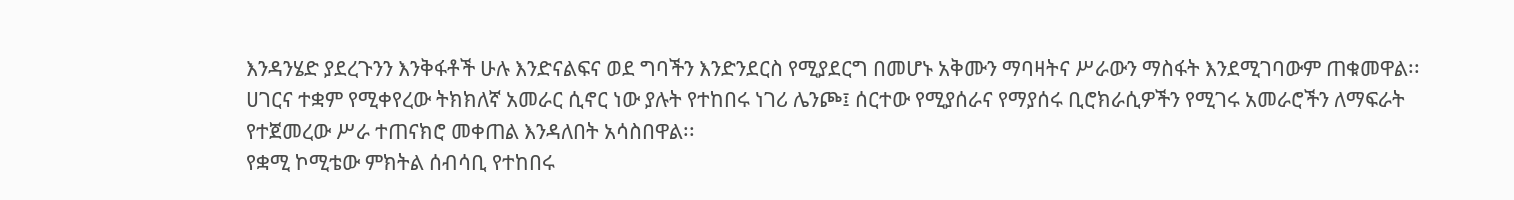እንዳንሄድ ያደረጉንን እንቅፋቶች ሁሉ እንድናልፍና ወደ ግባችን እንድንደርስ የሚያደርግ በመሆኑ አቅሙን ማባዛትና ሥራውን ማስፋት እንደሚገባውም ጠቁመዋል፡፡
ሀገርና ተቋም የሚቀየረው ትክክለኛ አመራር ሲኖር ነው ያሉት የተከበሩ ነገሪ ሌንጮ፤ ሰርተው የሚያሰራና የማያሰሩ ቢሮክራሲዎችን የሚገሩ አመራሮችን ለማፍራት የተጀመረው ሥራ ተጠናክሮ መቀጠል እንዳለበት አሳስበዋል፡፡
የቋሚ ኮሚቴው ምክትል ሰብሳቢ የተከበሩ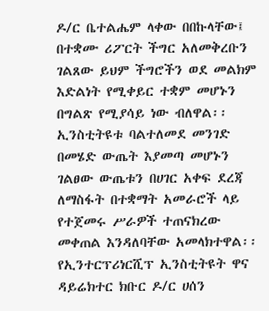ዶ/ር ቤተልሔም ላቀው በበኩላቸው፤ በተቋሙ ሪፖርት ችግር አለመቅረቡን ገልጸው ይህም ችግሮችን ወደ መልክም እድልነት የሚቀይር ተቋም መሆኑን በግልጽ የሚያሳይ ነው ብለዋል፡፡
ኢንስቲትዩቱ ባልተለመደ መንገድ በመሄድ ውጤት እያመጣ መሆኑን ገልፀው ውጤቱን በሀገር አቀፍ ደረጃ ለማስፋት በተቋማት አመራሮች ላይ የተጀመሩ ሥራዎች ተጠናክረው መቀጠል እንዳለባቸው አመላክተዋል፡፡
የኢንተርፕሪነርሺፕ ኢንስቲትዩት ዋና ዳይሬክተር ክቡር ዶ/ር ሀሰን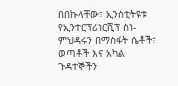በበኩላቸው፣ ኢንስቲትዩቱ የኢንተርፕሪነርሺፕ ስነ-ምህዳሩን በማስፋት ሴቶች፣ ወጣቶች እና አካል ጉዳተኞችን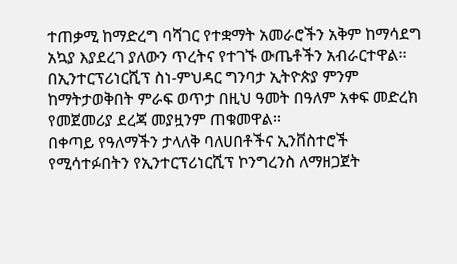ተጠቃሚ ከማድረግ ባሻገር የተቋማት አመራሮችን አቅም ከማሳደግ አኳያ እያደረገ ያለውን ጥረትና የተገኙ ውጤቶችን አብራርተዋል፡፡
በኢንተርፕሪነርሺፕ ስነ-ምህዳር ግንባታ ኢትዮጵያ ምንም ከማትታወቅበት ምራፍ ወጥታ በዚህ ዓመት በዓለም አቀፍ መድረክ የመጀመሪያ ደረጃ መያዟንም ጠቁመዋል፡፡
በቀጣይ የዓለማችን ታላለቅ ባለሀበቶችና ኢንቨስተሮች የሚሳተፉበትን የኢንተርፕሪነርሺፕ ኮንግረንስ ለማዘጋጀት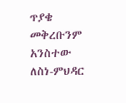ጥያቄ መቅረቡንም አንስተው ለስነ-ምህዳር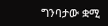ግንባታው ቋሚ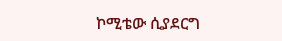ኮሚቴው ሲያደርግ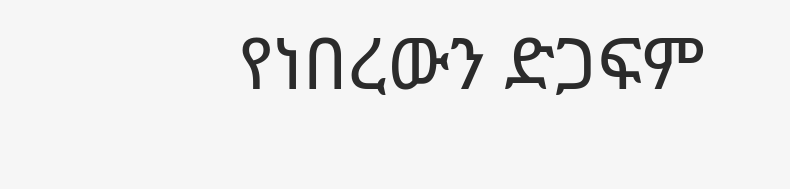የነበረውን ድጋፍም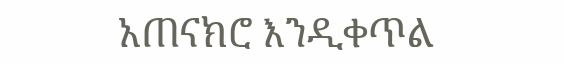አጠናክሮ እንዲቀጥል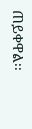ጠይቀዋል፡፡